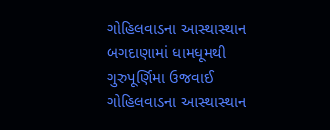ગોહિલવાડના આસ્થાસ્થાન બગદાણામાં ધામધૂમથી ગુરુપૂર્ણિમા ઉજવાઈ
ગોહિલવાડના આસ્થાસ્થાન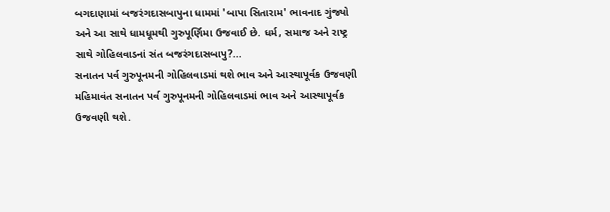બગદાણામાં બજરંગદાસબાપુના ધામમાં 'બાપા સિતારામ' ભાવનાદ ગુંજ્યો અને આ સાથે ધામધૂમથી ગુરુપૂર્ણિમા ઉજવાઈ છે. ધર્મ, સમાજ અને રાષ્ટ્ર સાથે ગોહિલવાડનાં સંત બજરંગદાસબાપુ?...
સનાતન પર્વ ગુરુપૂનમની ગોહિલવાડમાં થશે ભાવ અને આસ્થાપૂર્વક ઉજવણી
મહિમાવંત સનાતન પર્વ ગુરુપૂનમની ગોહિલવાડમાં ભાવ અને આસ્થાપૂર્વક ઉજવણી થશે.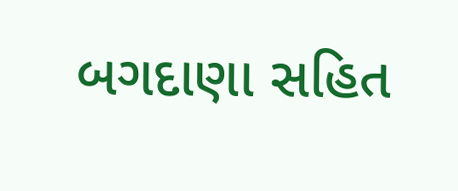બગદાણા સહિત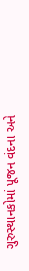ગુરુસ્થાનકોમાં પૂજન વંદના અને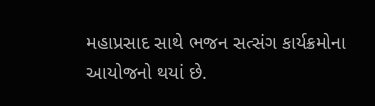મહાપ્રસાદ સાથે ભજન સત્સંગ કાર્યક્રમોના આયોજનો થયાં છે.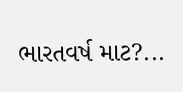ભારતવર્ષ માટ?...